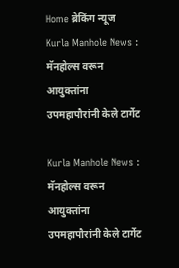Home ब्रेकिंग न्यूज Kurla Manhole News : मॅनहोल्स वरून आयुक्तांना उपमहापौरांनी केले टार्गेट

Kurla Manhole News : मॅनहोल्स वरून आयुक्तांना उपमहापौरांनी केले टार्गेट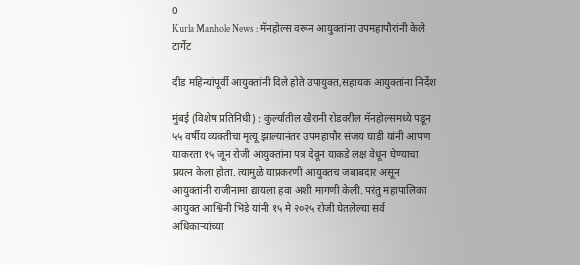0
Kurla Manhole News : मॅनहोल्स वरून आयुक्तांना उपमहापौरांनी केले टार्गेट

दीड महिन्यांपूर्वी आयुक्तांनी दिले होते उपायुक्त,सहायक आयुक्तांना निर्देश

मुंबई (विशेष प्रतिनिधी) : कुर्ल्यातील खैरानी रोडवरील मॅनहोल्समध्ये पडून ५५ वर्षीय व्यक्तीचा मृत्यू झाल्यानंतर उपमहापौर संजय घाडी यांनी आपण याकरता १५ जून रोजी आयुक्तांना पत्र देवून याकडे लक्ष वेधून घेण्याचा प्रयत्न केला होता. त्यामुळे याप्रकरणी आयुक्तच जबाबदार असून आयुक्तांनी राजीनामा द्यायला हवा अशी मागणी केली. परंतु महापालिका आयुक्त आश्विनी भिडे यांनी १५ मे २०२५ रोजी घेतलेल्या सर्व अधिकाऱ्यांच्या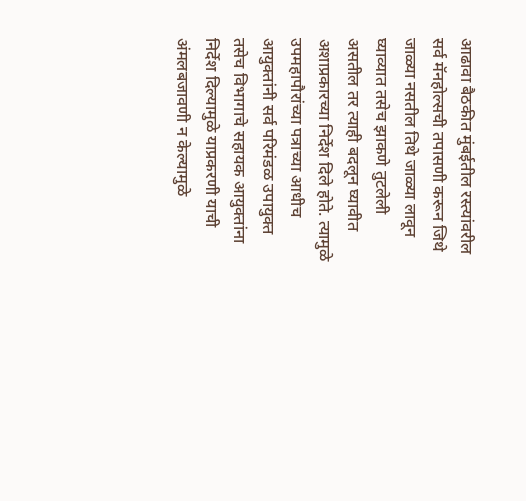आढावा बैठकीत मुंबईतील रस्त्यांवरील सर्व मॅनहोल्सची तपासणी करून जिथे जाळ्या नसतील तिथे जाळ्या लावून घ्याव्यात तसेच झाकणे तुटलेली असतील तर त्याही बदलून घ्यावीत अशाप्रकारच्या निर्देश दिले होते. त्यामुळे उपमहापौरांच्या पत्राच्या आधीच आयुक्तांनी सर्व परिमंडळ उपायुक्त तसेच विभागाचे सहायक आयुक्तांना निर्देश दिल्यामुळे याप्रकरणी याची अंमलबजावणी न केल्यामुळे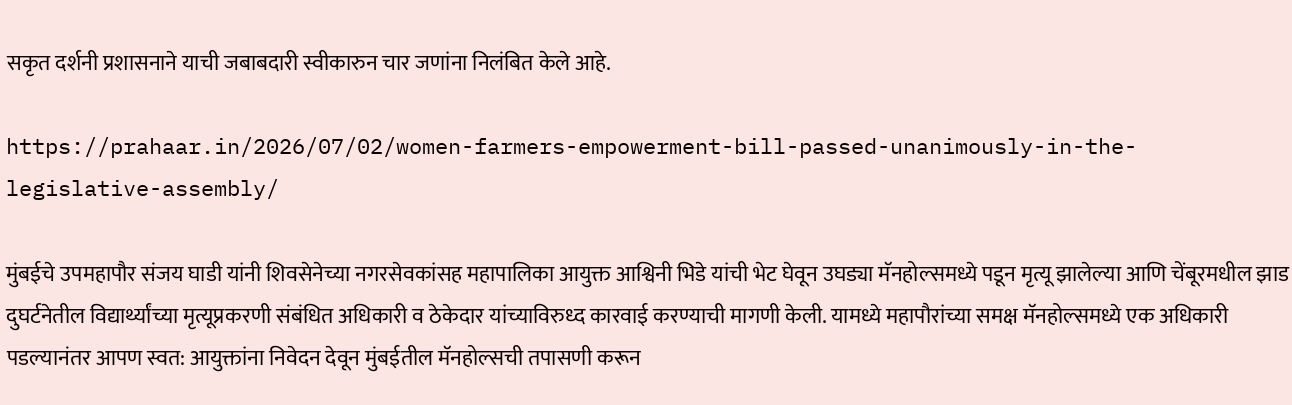सकृत दर्शनी प्रशासनाने याची जबाबदारी स्वीकारुन चार जणांना निलंबित केले आहे.

https://prahaar.in/2026/07/02/women-farmers-empowerment-bill-passed-unanimously-in-the-legislative-assembly/

मुंबईचे उपमहापौर संजय घाडी यांनी शिवसेनेच्या नगरसेवकांसह महापालिका आयुक्त आश्विनी भिडे यांची भेट घेवून उघड्या मॅनहोल्समध्ये पडून मृत्यू झालेल्या आणि चेंबूरमधील झाड दुघर्टनेतील विद्यार्थ्यांच्या मृत्यूप्रकरणी संबंधित अधिकारी व ठेकेदार यांच्याविरुध्द कारवाई करण्याची मागणी केली. यामध्ये महापौरांच्या समक्ष मॅनहोल्समध्ये एक अधिकारी पडल्यानंतर आपण स्वत: आयुक्तांना निवेदन देवून मुंबईतील मॅनहोल्सची तपासणी करून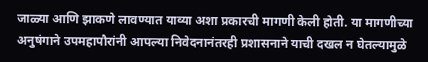जाळ्या आणि झाकणे लावण्यात याव्या अशा प्रकारची मागणी केली होती. या मागणीच्या अनुषंगाने उपमहापौरांनी आपल्या निवेदनानंतरही प्रशासनाने याची दखल न घेतल्यामुळे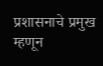प्रशासनाचे प्रमुख म्हणून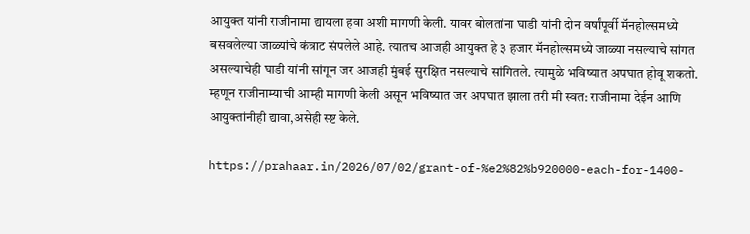आयुक्त यांनी राजीनामा द्यायला हवा अशी मागणी केली. यावर बोलतांना घाडी यांनी दोन वर्षांपूर्वी मॅनहोल्समध्ये बसवलेल्या जाळ्यांचे कंत्राट संपलेले आहे. त्यातच आजही आयुक्त हे ३ हजार मॅनहोल्समध्ये जाळ्या नसल्याचे सांगत असल्याचेही घाडी यांनी सांगून जर आजही मुंबई सुरक्षित नसल्याचे सांगितले. त्यामुळे भविष्यात अपघात होवू शकतो. म्हणून राजीनाम्याची आम्ही मागणी केली असून भविष्यात जर अपघात झाला तरी मी स्वत: राजीनामा देईन आणि आयुक्तांनीही द्यावा,असेही स्ष्ट केले.

https://prahaar.in/2026/07/02/grant-of-%e2%82%b920000-each-for-1400-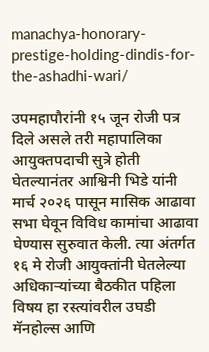manachya-honorary-prestige-holding-dindis-for-the-ashadhi-wari/

उपमहापौरांनी १५ जून रोजी पत्र दिले असले तरी महापालिका आयुक्तपदाची सुत्रे होती घेतल्यानंतर आश्विनी भिडे यांनी मार्च २०२६ पासून मासिक आढावा सभा घेवून विविध कामांचा आढावा घेण्यास सुरुवात केली. त्या अंतर्गत १६ मे रोजी आयुक्तांनी घेतलेल्या अधिकाऱ्यांच्या बैठकीत पहिला विषय हा रस्त्यांवरील उघडी मॅनहोल्स आणि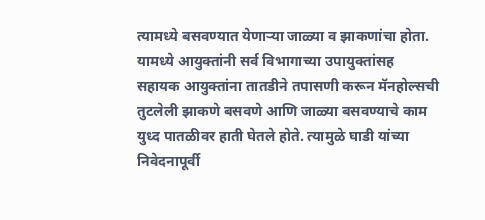त्यामध्ये बसवण्यात येणाऱ्या जाळ्या व झाकणांचा होता. यामध्ये आयुक्तांनी सर्व विभागाच्या उपायुक्तांसह सहायक आयुक्तांना तातडीने तपासणी करून मॅनहोल्सची तुटलेली झाकणे बसवणे आणि जाळ्या बसवण्याचे काम युध्द पातळीवर हाती घेतले होते. त्यामुळे घाडी यांच्या निवेदनापूर्वी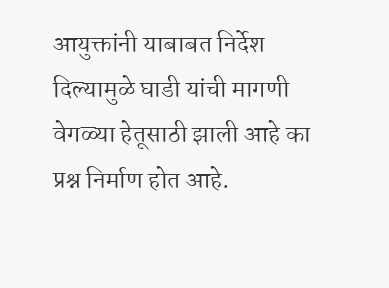आयुक्तांनी याबाबत निर्देश दिल्यामुळे घाडी यांची मागणी वेगळ्या हेतूसाठी झाली आहे का प्रश्न निर्माण होत आहे.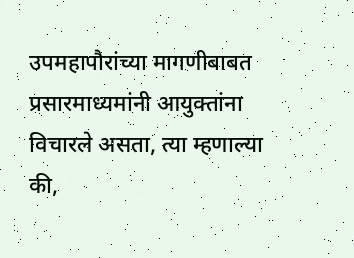उपमहापौरांच्या मागणीबाबत प्रसारमाध्यमांनी आयुक्तांना विचारले असता, त्या म्हणाल्या की,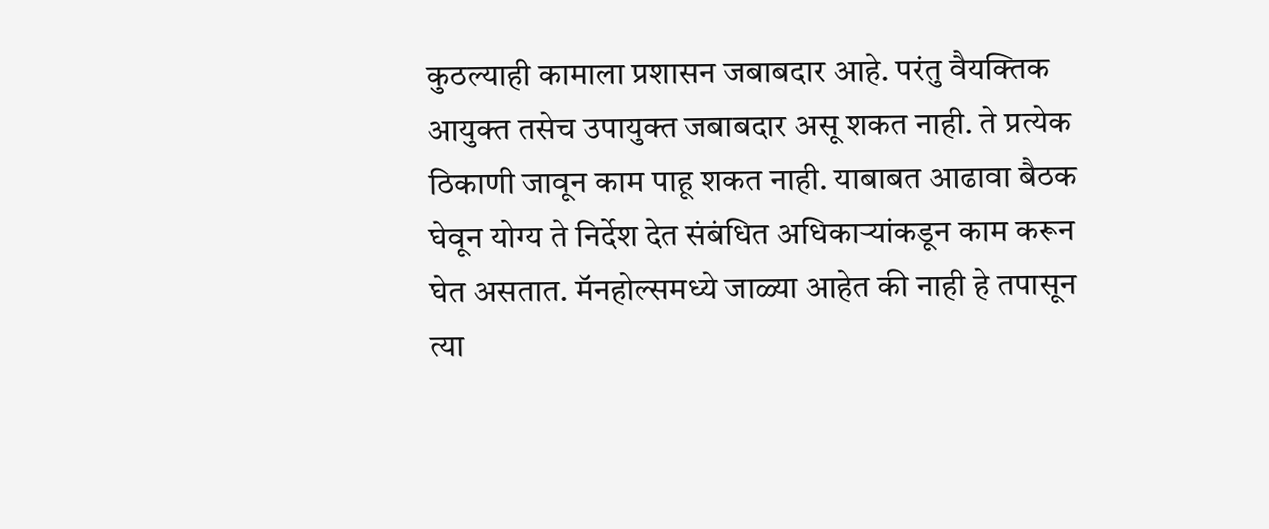कुठल्याही कामाला प्रशासन जबाबदार आहे. परंतु वैयक्तिक आयुक्त तसेच उपायुक्त जबाबदार असू शकत नाही. ते प्रत्येक ठिकाणी जावून काम पाहू शकत नाही. याबाबत आढावा बैठक घेवून योग्य ते निर्देश देत संबंधित अधिकाऱ्यांकडून काम करून घेत असतात. मॅनहोल्समध्ये जाळ्या आहेत की नाही हे तपासून त्या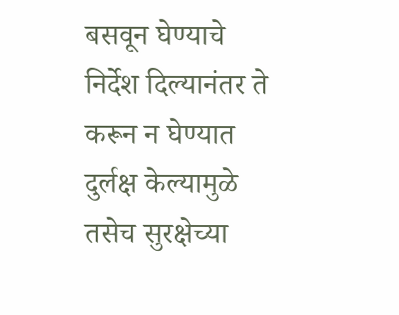बसवून घेण्याचे निर्देश दिल्यानंतर ते करून न घेण्यात दुर्लक्ष केल्यामुळे तसेच सुरक्षेच्या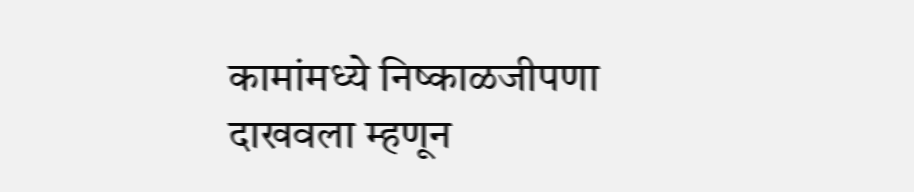कामांमध्ये निष्काळजीपणा दाखवला म्हणून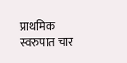प्राथमिक स्वरुपात चार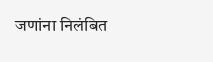जणांना निलंबित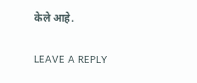केले आहे.

LEAVE A REPLY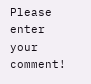Please enter your comment!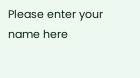Please enter your name here